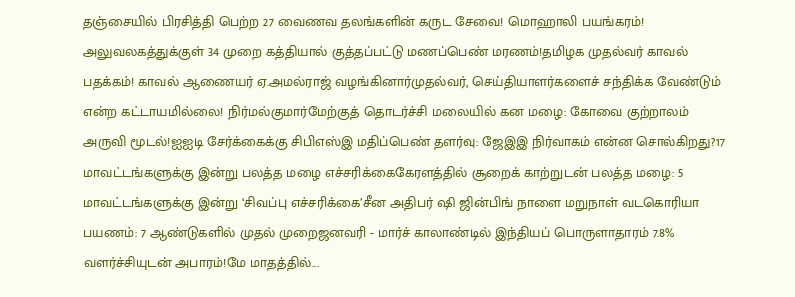தஞ்சையில் பிரசித்தி பெற்ற 27 வைணவ தலங்களின் கருட சேவை! மொஹாலி பயங்கரம்! அலுவலகத்துக்குள் 34 முறை கத்தியால் குத்தப்பட்டு மணப்பெண் மரணம்!தமிழக முதல்வர் காவல் பதக்கம்! காவல் ஆணையர் ஏ.அமல்ராஜ் வழங்கினார்முதல்வர், செய்தியாளர்களைச் சந்திக்க வேண்டும் என்ற கட்டாயமில்லை! நிர்மல்குமார்மேற்குத் தொடர்ச்சி மலையில் கன மழை: கோவை குற்றாலம் அருவி மூடல்!ஐஐடி சேர்க்கைக்கு சிபிஎஸ்இ மதிப்பெண் தளர்வு: ஜேஇஇ நிர்வாகம் என்ன சொல்கிறது?17 மாவட்டங்களுக்கு இன்று பலத்த மழை எச்சரிக்கைகேரளத்தில் சூறைக் காற்றுடன் பலத்த மழை: 5 மாவட்டங்களுக்கு இன்று ‘சிவப்பு எச்சரிக்கை’சீன அதிபர் ஷி ஜின்பிங் நாளை மறுநாள் வடகொரியா பயணம்: 7 ஆண்டுகளில் முதல் முறைஜனவரி - மார்ச் காலாண்டில் இந்தியப் பொருளாதாரம் 7.8% வளர்ச்சியுடன் அபாரம்!மே மாதத்தில்...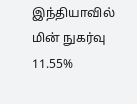இந்தியாவில் மின் நுகர்வு 11.55%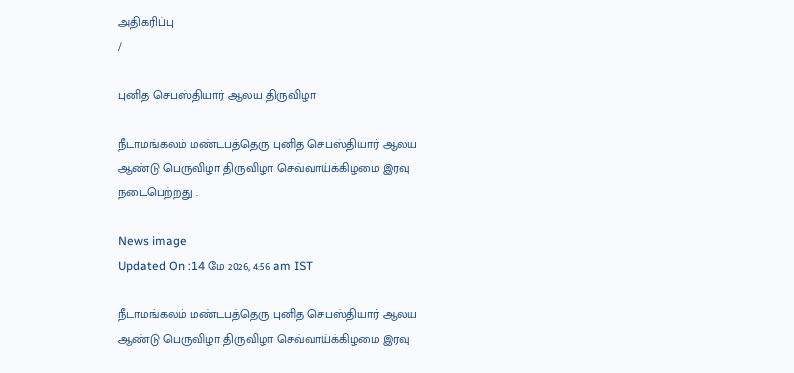அதிகரிப்பு
/

புனித செபஸ்தியார் ஆலய திருவிழா

நீடாமங்கலம் மண்டபத்தெரு புனித செபஸ்தியார் ஆலய ஆண்டு பெருவிழா திருவிழா செவ்வாய்க்கிழமை இரவு நடைபெற்றது .

News image
Updated On :14 மே 2026, 4:56 am IST

நீடாமங்கலம் மண்டபத்தெரு புனித செபஸ்தியார் ஆலய ஆண்டு பெருவிழா திருவிழா செவ்வாய்க்கிழமை இரவு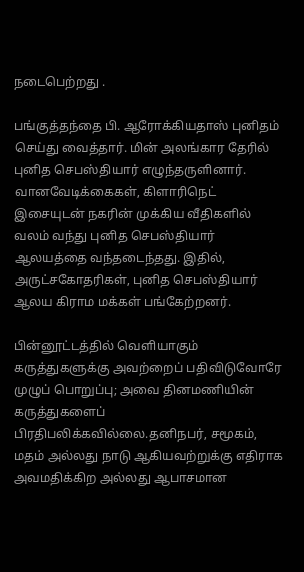நடைபெற்றது .

பங்குத்தந்தை பி. ஆரோக்கியதாஸ் புனிதம் செய்து வைத்தார். மின் அலங்கார தேரில் புனித செபஸ்தியார் எழுந்தருளினார். வானவேடிக்கைகள், கிளாரிநெட் இசையுடன் நகரின் முக்கிய வீதிகளில் வலம் வந்து புனித செபஸ்தியார் ஆலயத்தை வந்தடைந்தது. இதில், அருட்சகோதரிகள், புனித செபஸ்தியார் ஆலய கிராம மக்கள் பங்கேற்றனர்.

பின்னூட்டத்தில் வெளியாகும் கருத்துகளுக்கு அவற்றைப் பதிவிடுவோரே முழுப் பொறுப்பு; அவை தினமணியின் கருத்துகளைப் பிரதிபலிக்கவில்லை.தனிநபர், சமூகம், மதம் அல்லது நாடு ஆகியவற்றுக்கு எதிராக அவமதிக்கிற அல்லது ஆபாசமான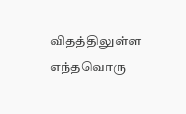விதத்திலுள்ள எந்தவொரு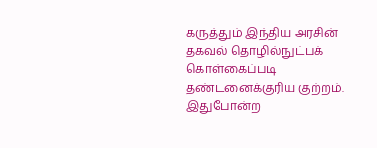கருத்தும் இந்திய அரசின் தகவல் தொழில்நுட்பக் கொள்கைப்படி தண்டனைக்குரிய குற்றம். இதுபோன்ற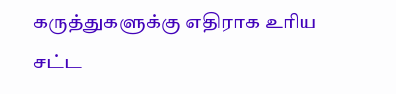கருத்துகளுக்கு எதிராக உரிய சட்ட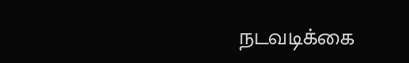நடவடிக்கை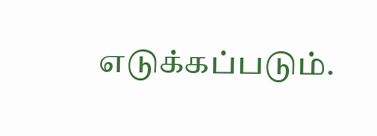எடுக்கப்படும்.